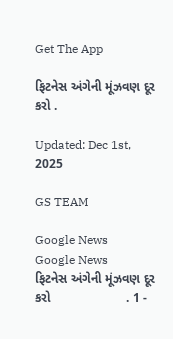Get The App

ફિટનેસ અંગેની મૂંઝવણ દૂર કરો .

Updated: Dec 1st, 2025

GS TEAM

Google News
Google News
ફિટનેસ અંગેની મૂંઝવણ દૂર કરો                     . 1 -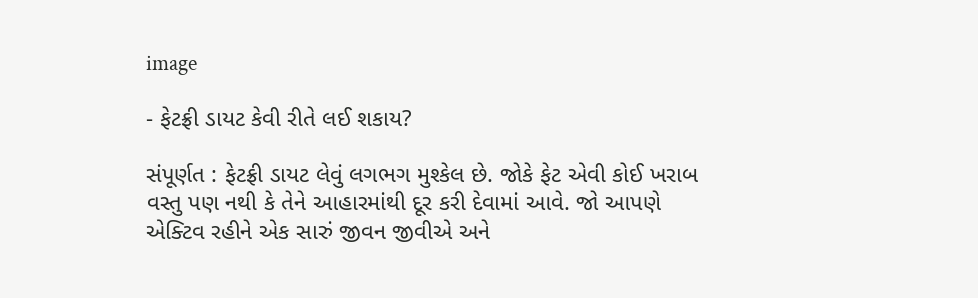image

- ફેટફ્રી ડાયટ કેવી રીતે લઈ શકાય?

સંપૂર્ણત : ફેટફ્રી ડાયટ લેવું લગભગ મુશ્કેલ છે. જોકે ફેટ એવી કોઈ ખરાબ વસ્તુ પણ નથી કે તેને આહારમાંથી દૂર કરી દેવામાં આવે. જો આપણે એક્ટિવ રહીને એક સારું જીવન જીવીએ અને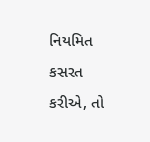નિયમિત કસરત કરીએ, તો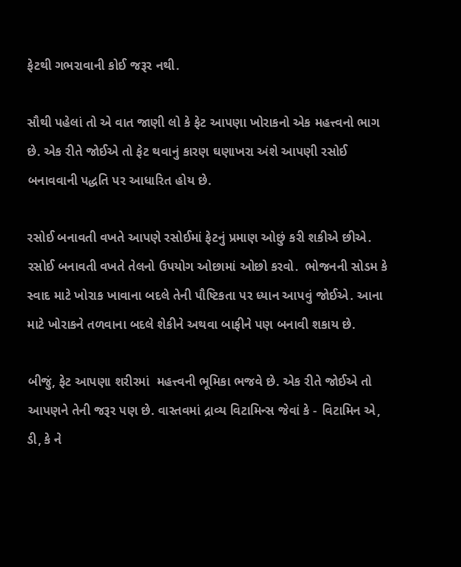ફેટથી ગભરાવાની કોઈ જરૂર નથી.

સૌથી પહેલાં તો એ વાત જાણી લો કે ફેટ આપણા ખોરાકનો એક મહત્ત્વનો ભાગ છે. એક રીતે જોઈએ તો ફેટ થવાનું કારણ ઘણાખરા અંશે આપણી રસોઈ બનાવવાની પદ્ધતિ પર આધારિત હોય છે.

રસોઈ બનાવતી વખતે આપણે રસોઈમાં ફેટનું પ્રમાણ ઓછું કરી શકીએ છીએ. રસોઈ બનાવતી વખતે તેલનો ઉપયોગ ઓછામાં ઓછો કરવો.  ભોજનની સોડમ કે સ્વાદ માટે ખોરાક ખાવાના બદલે તેની પૌષ્ટિકતા પર ધ્યાન આપવું જોઈએ. આના માટે ખોરાકને તળવાના બદલે શેકીને અથવા બાફીને પણ બનાવી શકાય છે.

બીજું, ફેટ આપણા શરીરમાં  મહત્ત્વની ભૂમિકા ભજવે છે. એક રીતે જોઈએ તો આપણને તેની જરૂર પણ છે. વાસ્તવમાં દ્રાવ્ય વિટામિન્સ જેવાં કે - વિટામિન એ, ડી, કે ને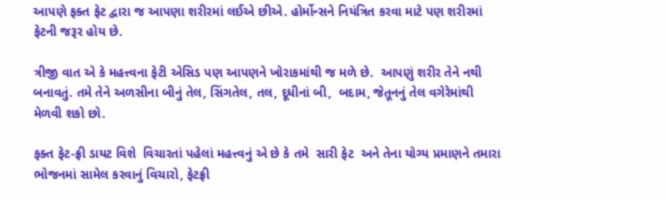આપણે ફક્ત ફેટ દ્વારા જ આપણા શરીરમાં લઈએ છીએ. હોર્મોન્સને નિયંત્રિત કરવા માટે પણ શરીરમાં ફેટની જરૂર હોય છે.

ત્રીજી વાત એ કે મહત્ત્વના ફેટી એસિડ પણ આપણને ખોરાકમાંથી જ મળે છે.  આપણું શરીર તેને નથી બનાવતું. તમે તેને અળસીના બીનું તેલ, સિંગતેલ, તલ, દૂધીનાં બી,  બદામ, જેતૂનનું તેલ વગેરેમાંથી મેળવી શકો છો.

ફક્ત ફેટ-ફ્રી ડાયટ વિશે  વિચારતાં પહેલાં મહત્ત્વનું એ છે કે તમે  સારી ફેટ  અને તેના યોગ્ય પ્રમાણને તમારા ભોજનમાં સામેલ કરવાનું વિચારો, ફેટફ્રી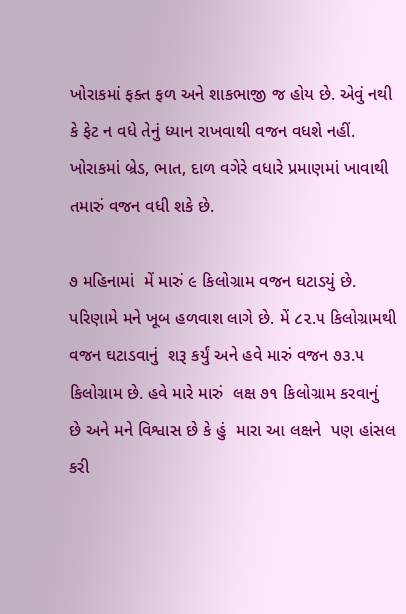ખોરાકમાં ફક્ત ફળ અને શાકભાજી જ હોય છે. એવું નથી કે ફેટ ન વધે તેનું ધ્યાન રાખવાથી વજન વધશે નહીં. ખોરાકમાં બ્રેડ, ભાત, દાળ વગેરે વધારે પ્રમાણમાં ખાવાથી તમારું વજન વધી શકે છે.

૭ મહિનામાં  મેં મારું ૯ કિલોગ્રામ વજન ઘટાડયું છે. પરિણામે મને ખૂબ હળવાશ લાગે છે. મેં ૮૨.૫ કિલોગ્રામથી વજન ઘટાડવાનું  શરૂ કર્યું અને હવે મારું વજન ૭૩.૫ કિલોગ્રામ છે. હવે મારે મારું  લક્ષ ૭૧ કિલોગ્રામ કરવાનું  છે અને મને વિશ્વાસ છે કે હું  મારા આ લક્ષને  પણ હાંસલ કરી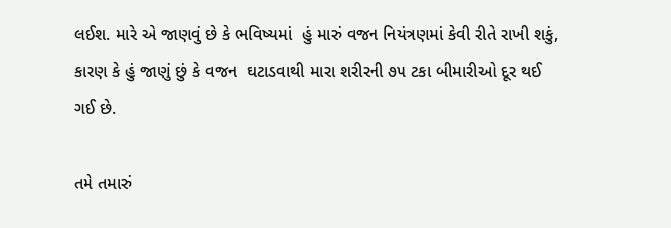લઈશ. મારે એ જાણવું છે કે ભવિષ્યમાં  હું મારું વજન નિયંત્રણમાં કેવી રીતે રાખી શકું, કારણ કે હું જાણું છું કે વજન  ઘટાડવાથી મારા શરીરની ૭૫ ટકા બીમારીઓ દૂર થઈ ગઈ છે.

તમે તમારું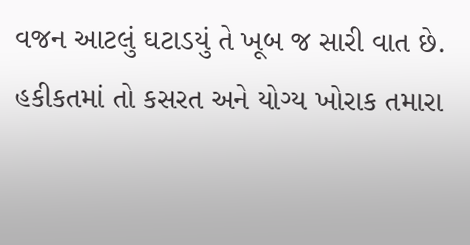વજન આટલું ઘટાડયું તે ખૂબ જ સારી વાત છે.  હકીકતમાં તો કસરત અને યોગ્ય ખોરાક તમારા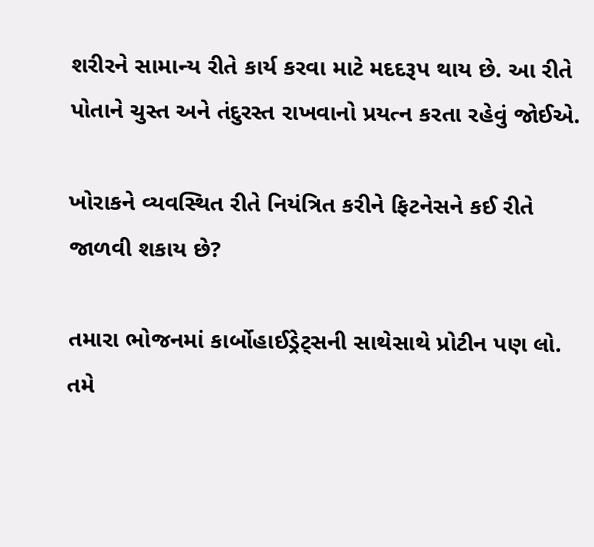શરીરને સામાન્ય રીતે કાર્ય કરવા માટે મદદરૂપ થાય છે. આ રીતે પોતાને ચુસ્ત અને તંદુરસ્ત રાખવાનો પ્રયત્ન કરતા રહેવું જોઈએ.

ખોરાકને વ્યવસ્થિત રીતે નિયંત્રિત કરીને ફિટનેસને કઈ રીતે જાળવી શકાય છે?

તમારા ભોજનમાં કાર્બોહાઈડ્રેટ્સની સાથેસાથે પ્રોટીન પણ લો. તમે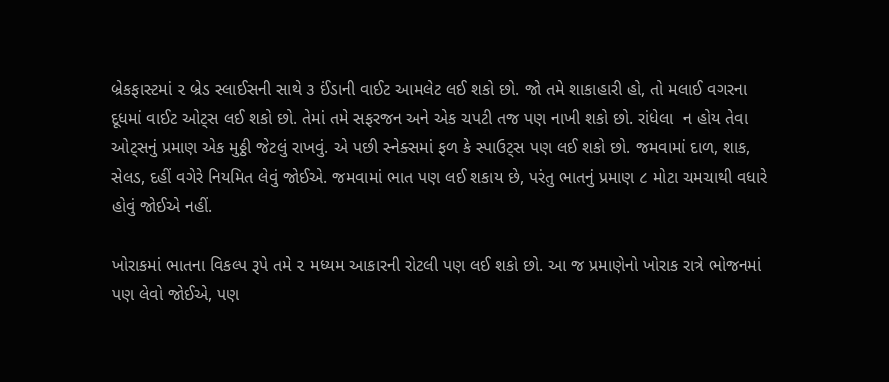બ્રેકફાસ્ટમાં ૨ બ્રેડ સ્લાઈસની સાથે ૩ ઈંડાની વાઈટ આમલેટ લઈ શકો છો. જો તમે શાકાહારી હો, તો મલાઈ વગરના  દૂધમાં વાઈટ ઓટ્સ લઈ શકો છો. તેમાં તમે સફરજન અને એક ચપટી તજ પણ નાખી શકો છો. રાંધેલા  ન હોય તેવા ઓટ્સનું પ્રમાણ એક મુઠ્ઠી જેટલું રાખવું. એ પછી સ્નેક્સમાં ફળ કે સ્પાઉટ્સ પણ લઈ શકો છો. જમવામાં દાળ, શાક, સેલડ, દહીં વગેરે નિયમિત લેવું જોઈએ. જમવામાં ભાત પણ લઈ શકાય છે, પરંતુ ભાતનું પ્રમાણ ૮ મોટા ચમચાથી વધારે હોવું જોઈએ નહીં.

ખોરાકમાં ભાતના વિકલ્પ રૂપે તમે ૨ મધ્યમ આકારની રોટલી પણ લઈ શકો છો. આ જ પ્રમાણેનો ખોરાક રાત્રે ભોજનમાં પણ લેવો જોઈએ, પણ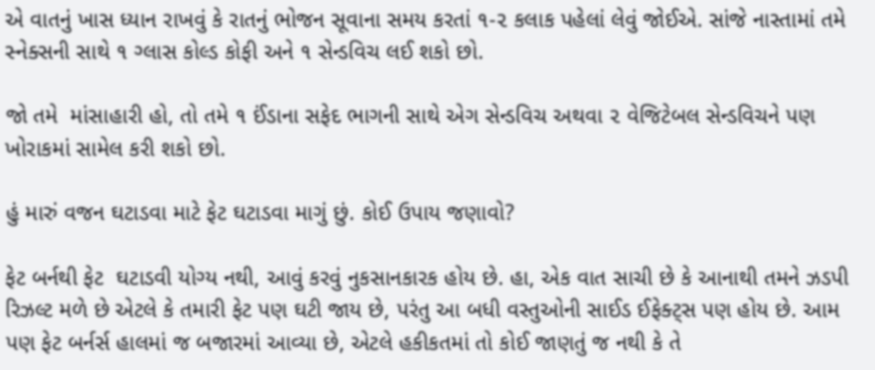એ વાતનું ખાસ ધ્યાન રાખવું કે રાતનું ભોજન સૂવાના સમય કરતાં ૧-૨ કલાક પહેલાં લેવું જોઈએ. સાંજે નાસ્તામાં તમે સ્નેક્સની સાથે ૧ ગ્લાસ કોલ્ડ કોફી અને ૧ સેન્ડવિચ લઈ શકો છો.

જો તમે  માંસાહારી હો, તો તમે ૧ ઈંડાના સફેદ ભાગની સાથે એગ સેન્ડવિચ અથવા ૨ વેજિટેબલ સેન્ડવિચને પણ ખોરાકમાં સામેલ કરી શકો છો.

હું મારું વજન ઘટાડવા માટે ફેટ ઘટાડવા માગું છું. કોઈ ઉપાય જણાવો?

ફેટ બર્નથી ફેટ  ઘટાડવી યોગ્ય નથી, આવું કરવું નુકસાનકારક હોય છે. હા, એક વાત સાચી છે કે આનાથી તમને ઝડપી રિઝલ્ટ મળે છે એટલે કે તમારી ફેટ પણ ઘટી જાય છે, પરંતુ આ બધી વસ્તુઓની સાઈડ ઈફેક્ટ્સ પણ હોય છે. આમ પણ ફેટ બર્નર્સ હાલમાં જ બજારમાં આવ્યા છે, એટલે હકીકતમાં તો કોઈ જાણતું જ નથી કે તે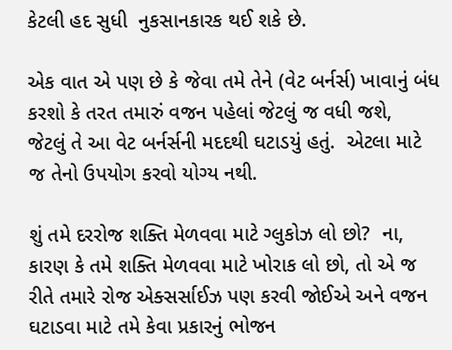કેટલી હદ સુધી  નુકસાનકારક થઈ શકે છે.

એક વાત એ પણ છે કે જેવા તમે તેને (વેટ બર્નર્સ) ખાવાનું બંધ કરશો કે તરત તમારું વજન પહેલાં જેટલું જ વધી જશે,  જેટલું તે આ વેટ બર્નર્સની મદદથી ઘટાડયું હતું.  એટલા માટે જ તેનો ઉપયોગ કરવો યોગ્ય નથી.

શું તમે દરરોજ શક્તિ મેળવવા માટે ગ્લુકોઝ લો છો?  ના, કારણ કે તમે શક્તિ મેળવવા માટે ખોરાક લો છો, તો એ જ રીતે તમારે રોજ એક્સર્સાઈઝ પણ કરવી જોઈએ અને વજન ઘટાડવા માટે તમે કેવા પ્રકારનું ભોજન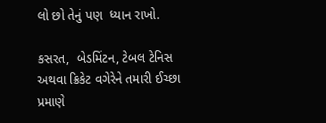લો છો તેનું પણ  ધ્યાન રાખો.

કસરત,  બેડમિંટન, ટેબલ ટેનિસ અથવા ક્રિકેટ વગેરેને તમારી ઈચ્છા પ્રમાણે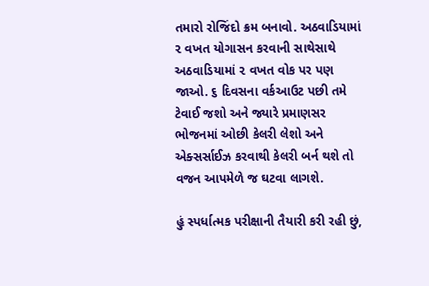તમારો રોજિંદો ક્રમ બનાવો. અઠવાડિયામાં ૨ વખત યોગાસન કરવાની સાથેસાથે અઠવાડિયામાં ૨ વખત વોક પર પણ જાઓ. ૬ દિવસના વર્કઆઉટ પછી તમે ટેવાઈ જશો અને જ્યારે પ્રમાણસર ભોજનમાં ઓછી કેલરી લેશો અને એક્સર્સાઈઝ કરવાથી કેલરી બર્ન થશે તો વજન આપમેળે જ ઘટવા લાગશે.

હું સ્પર્ધાત્મક પરીક્ષાની તૈયારી કરી રહી છું,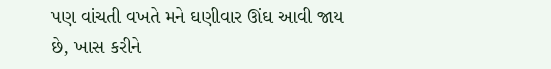પણ વાંચતી વખતે મને ઘણીવાર ઊંઘ આવી જાય છે, ખાસ કરીને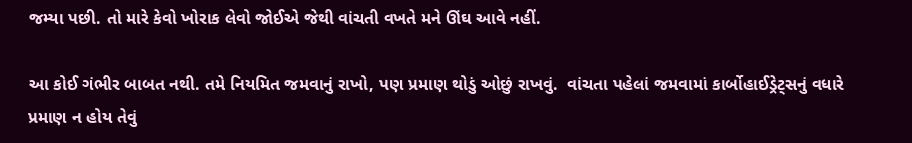જમ્યા પછી. તો મારે કેવો ખોરાક લેવો જોઈએ જેથી વાંચતી વખતે મને ઊંઘ આવે નહીં.

આ કોઈ ગંભીર બાબત નથી. તમે નિયમિત જમવાનું રાખો, પણ પ્રમાણ થોડું ઓછું રાખવું.  વાંચતા પહેલાં જમવામાં કાર્બોહાઈડ્રેટ્સનું વધારે પ્રમાણ ન હોય તેવું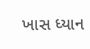ખાસ ધ્યાન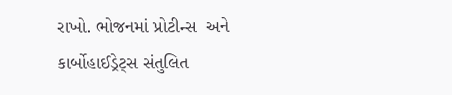રાખો. ભોજનમાં પ્રોટીન્સ  અને કાર્બોહાઈડ્રેટ્સ સંતુલિત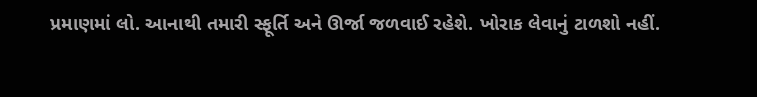પ્રમાણમાં લો. આનાથી તમારી સ્ફૂર્તિ અને ઊર્જા જળવાઈ રહેશે. ખોરાક લેવાનું ટાળશો નહીં.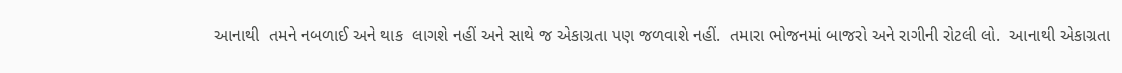આનાથી  તમને નબળાઈ અને થાક  લાગશે નહીં અને સાથે જ એકાગ્રતા પણ જળવાશે નહીં.  તમારા ભોજનમાં બાજરો અને રાગીની રોટલી લો.  આનાથી એકાગ્રતા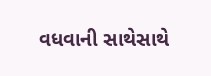વધવાની સાથેસાથે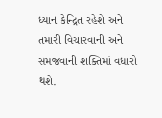ધ્યાન કેન્દ્રિત રહેશે અને તમારી વિચારવાની અને સમજવાની શક્તિમાં વધારો થશે.